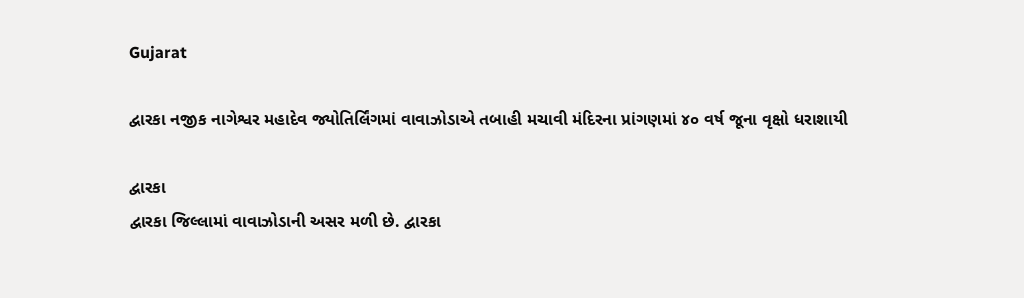Gujarat

દ્વારકા નજીક નાગેશ્વર મહાદેવ જ્યોતિર્લિંગમાં વાવાઝોડાએ તબાહી મચાવી મંદિરના પ્રાંગણમાં ૪૦ વર્ષ જૂના વૃક્ષો ધરાશાયી

દ્વારકા
દ્વારકા જિલ્લામાં વાવાઝોડાની અસર મળી છે. દ્વારકા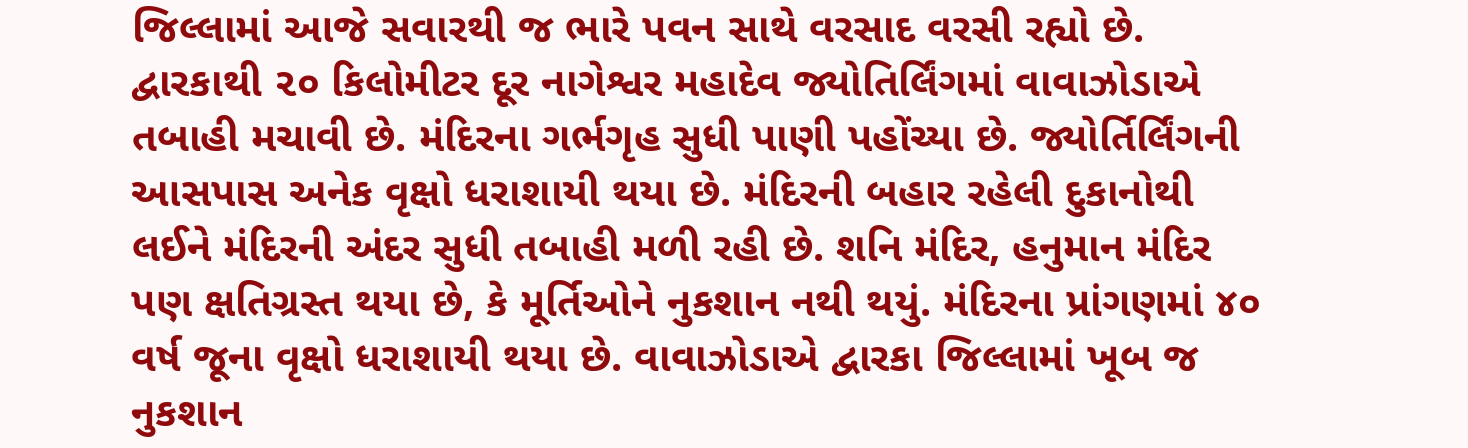જિલ્લામાં આજે સવારથી જ ભારે પવન સાથે વરસાદ વરસી રહ્યો છે. દ્વારકાથી ૨૦ કિલોમીટર દૂર નાગેશ્વર મહાદેવ જ્યોતિર્લિંગમાં વાવાઝોડાએ તબાહી મચાવી છે. મંદિરના ગર્ભગૃહ સુધી પાણી પહોંચ્યા છે. જ્યોર્તિર્લિંગની આસપાસ અનેક વૃક્ષો ધરાશાયી થયા છે. મંદિરની બહાર રહેલી દુકાનોથી લઈને મંદિરની અંદર સુધી તબાહી મળી રહી છે. શનિ મંદિર, હનુમાન મંદિર પણ ક્ષતિગ્રસ્ત થયા છે, કે મૂર્તિઓને નુકશાન નથી થયું. મંદિરના પ્રાંગણમાં ૪૦ વર્ષ જૂના વૃક્ષો ધરાશાયી થયા છે. વાવાઝોડાએ દ્વારકા જિલ્લામાં ખૂબ જ નુકશાન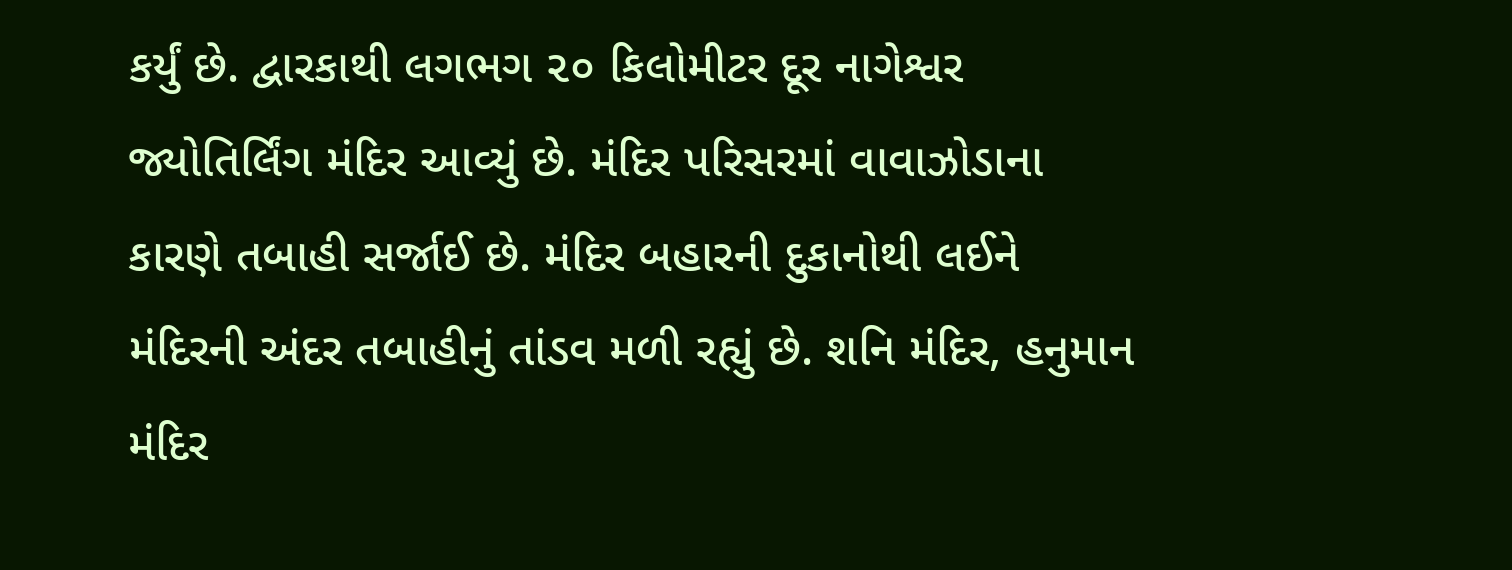કર્યું છે. દ્વારકાથી લગભગ ૨૦ કિલોમીટર દૂર નાગેશ્વર જ્યોતિર્લિંગ મંદિર આવ્યું છે. મંદિર પરિસરમાં વાવાઝોડાના કારણે તબાહી સર્જાઈ છે. મંદિર બહારની દુકાનોથી લઈને મંદિરની અંદર તબાહીનું તાંડવ મળી રહ્યું છે. શનિ મંદિર, હનુમાન મંદિર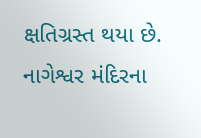ક્ષતિગ્રસ્ત થયા છે. નાગેશ્વર મંદિરના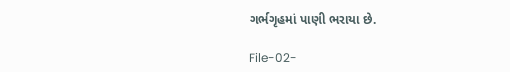ગર્ભગૃહમાં પાણી ભરાયા છે.

File-02-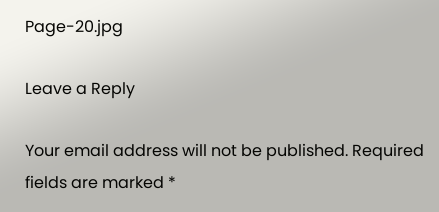Page-20.jpg

Leave a Reply

Your email address will not be published. Required fields are marked *